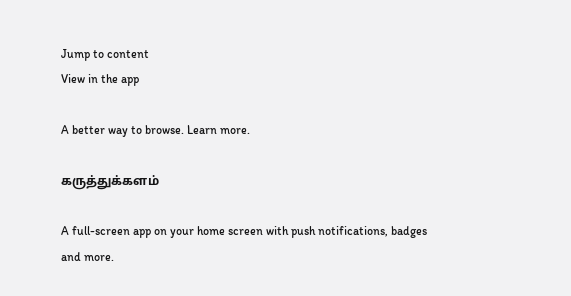Jump to content
View in the app

A better way to browse. Learn more.

கருத்துக்களம்

A full-screen app on your home screen with push notifications, badges and more.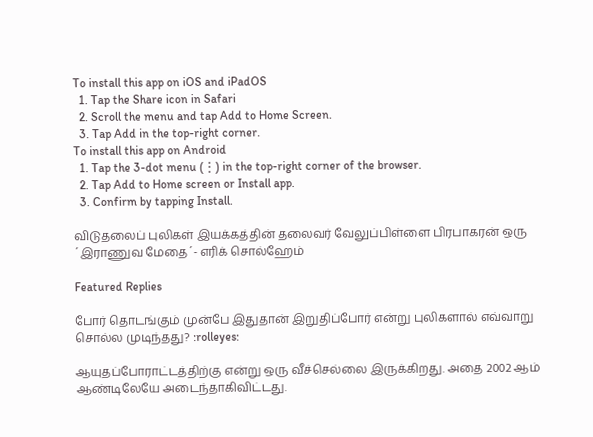To install this app on iOS and iPadOS
  1. Tap the Share icon in Safari
  2. Scroll the menu and tap Add to Home Screen.
  3. Tap Add in the top-right corner.
To install this app on Android
  1. Tap the 3-dot menu (⋮) in the top-right corner of the browser.
  2. Tap Add to Home screen or Install app.
  3. Confirm by tapping Install.

விடுதலைப் புலிகள் இயக்கத்தின் தலைவர் வேலுப்பிள்ளை பிரபாகரன் ஒரு ´இராணுவ மேதை´- எரிக் சொல்ஹேம்

Featured Replies

போர் தொடங்கும் முன்பே இதுதான் இறுதிப்போர் என்று புலிகளால் எவ்வாறு சொல்ல முடிந்தது? :rolleyes:

ஆயுதப்போராட்டத்திற்கு என்று ஒரு வீச்செல்லை இருக்கிறது. அதை 2002 ஆம் ஆண்டிலேயே அடைந்தாகிவிட்டது.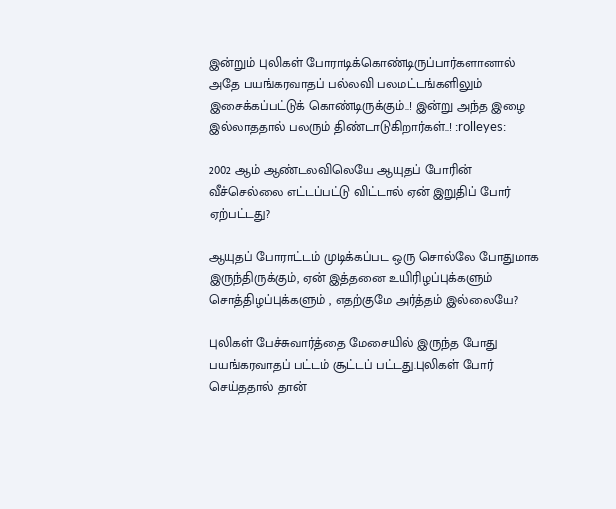இன்றும் புலிகள் போராடிக்கொண்டிருப்பார்களானால் அதே பயங்கரவாதப் பல்லவி பலமட்டங்களிலும் இசைக்கப்பட்டுக் கொண்டிருக்கும்..! இன்று அந்த இழை இல்லாததால் பலரும் திண்டாடுகிறார்கள்..! :rolleyes:

2002 ஆம் ஆண்டலவிலெயே ஆயுதப் போரின் வீச்செல்லை எட்டப்பட்டு விட்டால் ஏன் இறுதிப் போர் ஏற்பட்டது?

ஆயுதப் போராட்டம் முடிக்கப்பட ஒரு சொல்லே போதுமாக இருந்திருக்கும், ஏன் இத்தனை உயிரிழப்புக்களும் சொத்திழப்புக்களும் , எதற்குமே அர்த்தம் இல்லையே?

புலிகள் பேச்சுவார்த்தை மேசையில் இருந்த போது பயங்கரவாதப் பட்டம் சூட்டப் பட்டது.புலிகள் போர் செய்ததால் தான்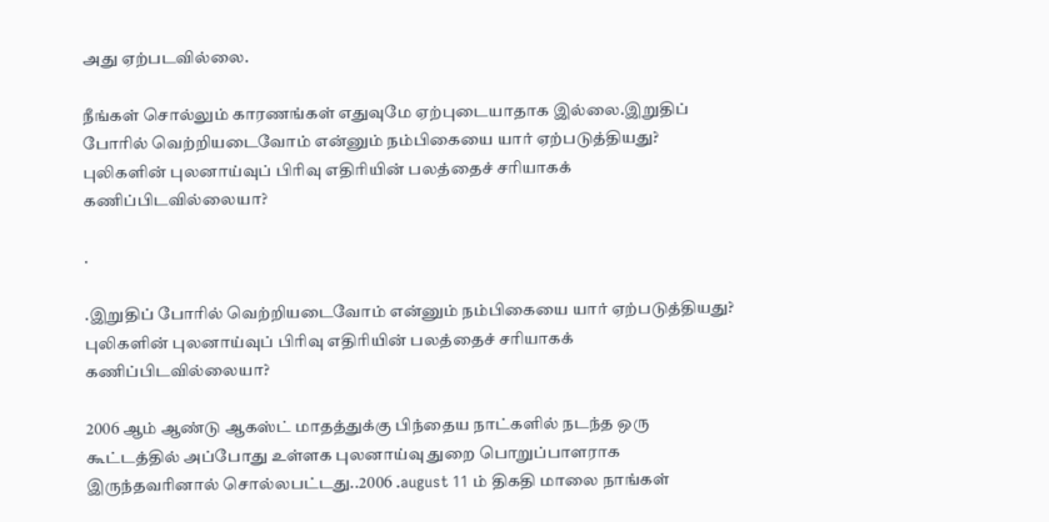அது ஏற்படவில்லை.

நீங்கள் சொல்லும் காரணங்கள் எதுவுமே ஏற்புடையாதாக இல்லை.இறுதிப் போரில் வெற்றியடைவோம் என்னும் நம்பிகையை யார் ஏற்படுத்தியது? புலிகளின் புலனாய்வுப் பிரிவு எதிரியின் பலத்தைச் சரியாகக் கணிப்பிடவில்லையா?

.

.இறுதிப் போரில் வெற்றியடைவோம் என்னும் நம்பிகையை யார் ஏற்படுத்தியது? புலிகளின் புலனாய்வுப் பிரிவு எதிரியின் பலத்தைச் சரியாகக் கணிப்பிடவில்லையா?

2006 ஆம் ஆண்டு ஆகஸ்ட் மாதத்துக்கு பிந்தைய நாட்களில் நடந்த ஒரு கூட்டத்தில் அப்போது உள்ளக புலனாய்வு துறை பொறுப்பாளராக இருந்தவரினால் சொல்லபட்டது..2006 .august 11 ம் திகதி மாலை நாங்கள்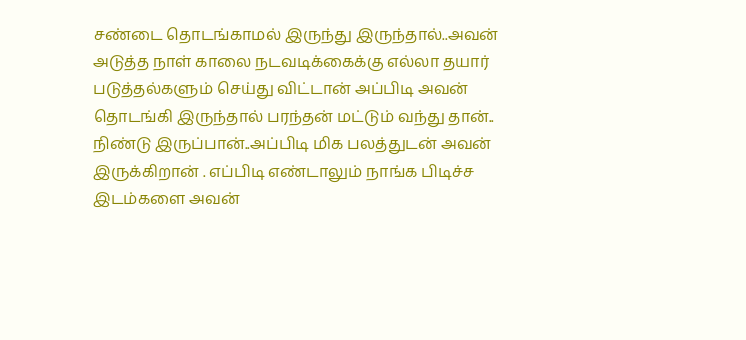சண்டை தொடங்காமல் இருந்து இருந்தால்..அவன் அடுத்த நாள் காலை நடவடிக்கைக்கு எல்லா தயார் படுத்தல்களும் செய்து விட்டான் அப்பிடி அவன் தொடங்கி இருந்தால் பரந்தன் மட்டும் வந்து தான்.. நிண்டு இருப்பான்..அப்பிடி மிக பலத்துடன் அவன் இருக்கிறான் . எப்பிடி எண்டாலும் நாங்க பிடிச்ச இடம்களை அவன்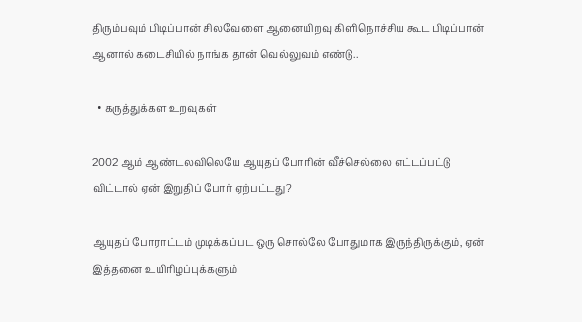திரும்பவும் பிடிப்பான் சிலவேளை ஆனையிறவு கிளிநொச்சிய கூட பிடிப்பான் ஆனால் கடைசியில் நாங்க தான் வெல்லுவம் எண்டு..

  • கருத்துக்கள உறவுகள்

2002 ஆம் ஆண்டலவிலெயே ஆயுதப் போரின் வீச்செல்லை எட்டப்பட்டு விட்டால் ஏன் இறுதிப் போர் ஏற்பட்டது?

ஆயுதப் போராட்டம் முடிக்கப்பட ஒரு சொல்லே போதுமாக இருந்திருக்கும், ஏன் இத்தனை உயிரிழப்புக்களும்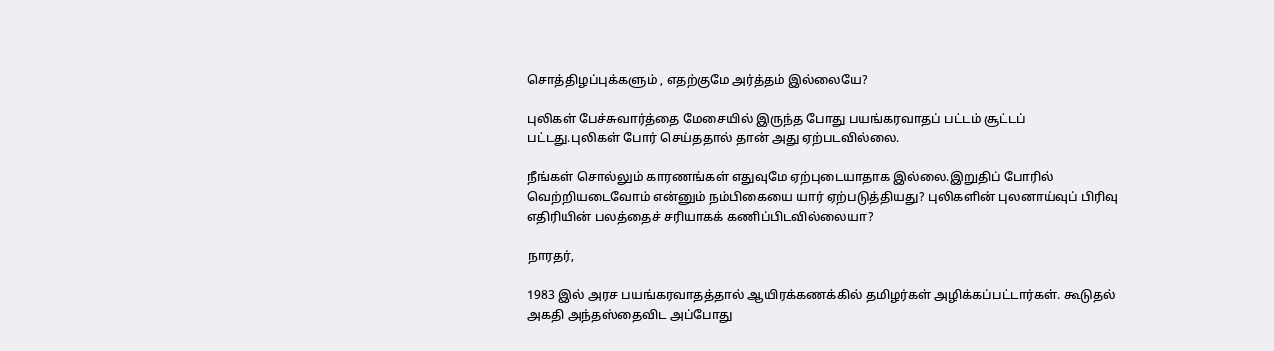சொத்திழப்புக்களும் , எதற்குமே அர்த்தம் இல்லையே?

புலிகள் பேச்சுவார்த்தை மேசையில் இருந்த போது பயங்கரவாதப் பட்டம் சூட்டப் பட்டது.புலிகள் போர் செய்ததால் தான் அது ஏற்படவில்லை.

நீங்கள் சொல்லும் காரணங்கள் எதுவுமே ஏற்புடையாதாக இல்லை.இறுதிப் போரில் வெற்றியடைவோம் என்னும் நம்பிகையை யார் ஏற்படுத்தியது? புலிகளின் புலனாய்வுப் பிரிவு எதிரியின் பலத்தைச் சரியாகக் கணிப்பிடவில்லையா?

நாரதர்,

1983 இல் அரச பயங்கரவாதத்தால் ஆயிரக்கணக்கில் தமிழர்கள் அழிக்கப்பட்டார்கள். கூடுதல் அகதி அந்தஸ்தைவிட அப்போது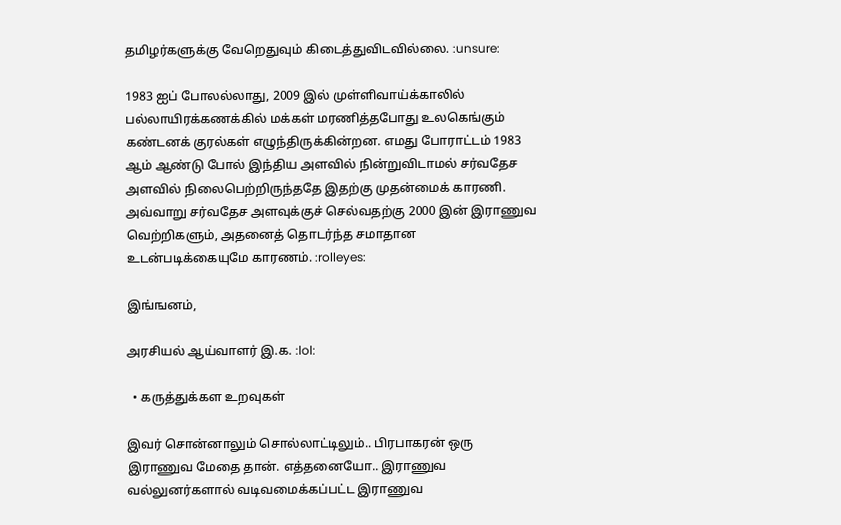தமிழர்களுக்கு வேறெதுவும் கிடைத்துவிடவில்லை. :unsure:

1983 ஐப் போலல்லாது, 2009 இல் முள்ளிவாய்க்காலில் பல்லாயிரக்கணக்கில் மக்கள் மரணித்தபோது உலகெங்கும் கண்டனக் குரல்கள் எழுந்திருக்கின்றன. எமது போராட்டம் 1983 ஆம் ஆண்டு போல் இந்திய அளவில் நின்றுவிடாமல் சர்வதேச அளவில் நிலைபெற்றிருந்ததே இதற்கு முதன்மைக் காரணி. அவ்வாறு சர்வதேச அளவுக்குச் செல்வதற்கு 2000 இன் இராணுவ வெற்றிகளும், அதனைத் தொடர்ந்த சமாதான உடன்படிக்கையுமே காரணம். :rolleyes:

இங்ஙனம்,

அரசியல் ஆய்வாளர் இ.க. :lol:

  • கருத்துக்கள உறவுகள்

இவர் சொன்னாலும் சொல்லாட்டிலும்.. பிரபாகரன் ஒரு இராணுவ மேதை தான். எத்தனையோ.. இராணுவ வல்லுனர்களால் வடிவமைக்கப்பட்ட இராணுவ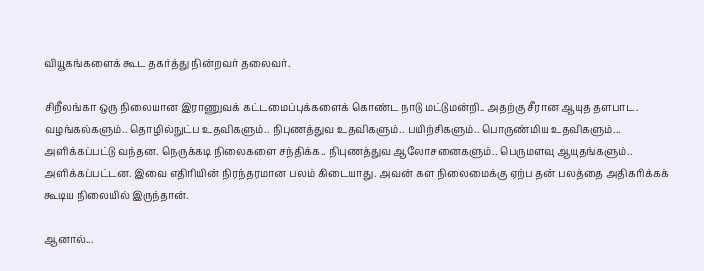வியூகங்களைக் கூட தகர்த்து நின்றவர் தலைவர்.

சிறீலங்கா ஒரு நிலையான இராணுவக் கட்டமைப்புக்களைக் கொண்ட நாடு மட்டுமன்றி.. அதற்கு சீரான ஆயுத தளபாட. வழங்கல்களும்.. தொழில்நுட்ப உதவிகளும்.. நிபுணத்துவ உதவிகளும்.. பயிற்சிகளும்.. பொருண்மிய உதவிகளும்... அளிக்கப்பட்டு வந்தன. நெருக்கடி நிலைகளை சந்திக்க.. நிபுணத்துவ ஆலோசனைகளும்.. பெருமளவு ஆயுதங்களும்.. அளிக்கப்பட்டன. இவை எதிரியின் நிரந்தரமான பலம் கிடையாது. அவன் கள நிலைமைக்கு ஏற்ப தன் பலத்தை அதிகரிக்கக் கூடிய நிலையில் இருந்தான்.

ஆனால்...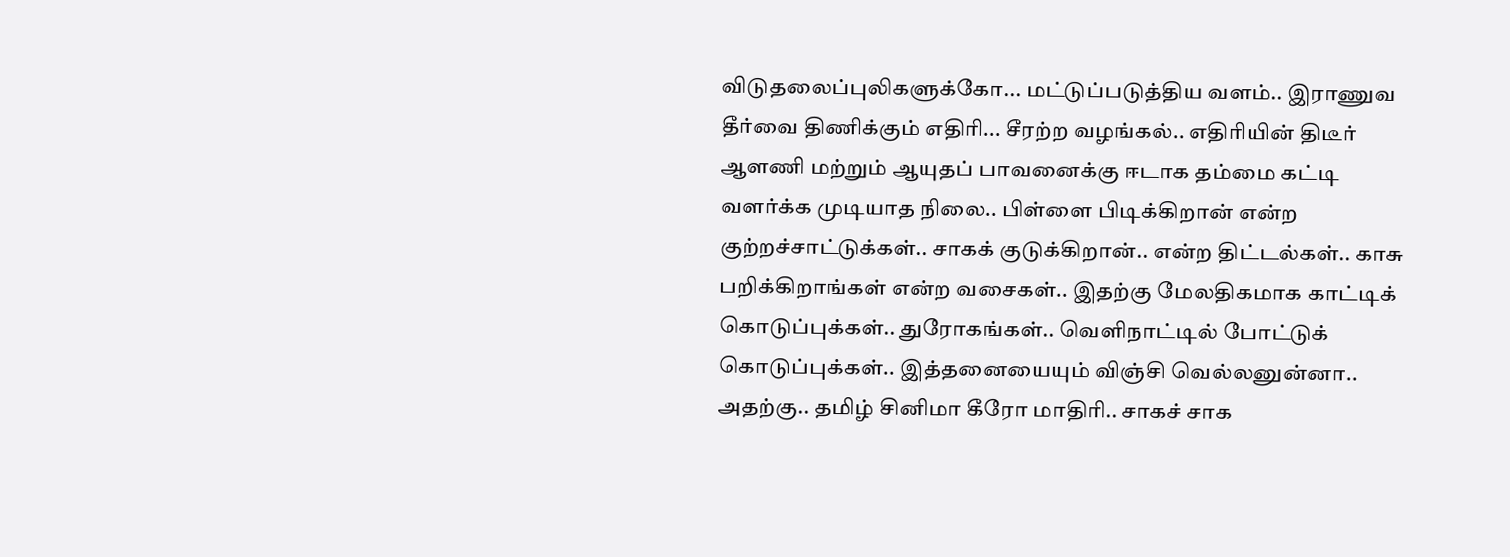விடுதலைப்புலிகளுக்கோ... மட்டுப்படுத்திய வளம்.. இராணுவ தீர்வை திணிக்கும் எதிரி... சீரற்ற வழங்கல்.. எதிரியின் திடீர் ஆளணி மற்றும் ஆயுதப் பாவனைக்கு ஈடாக தம்மை கட்டி வளர்க்க முடியாத நிலை.. பிள்ளை பிடிக்கிறான் என்ற குற்றச்சாட்டுக்கள்.. சாகக் குடுக்கிறான்.. என்ற திட்டல்கள்.. காசு பறிக்கிறாங்கள் என்ற வசைகள்.. இதற்கு மேலதிகமாக காட்டிக் கொடுப்புக்கள்.. துரோகங்கள்.. வெளிநாட்டில் போட்டுக் கொடுப்புக்கள்.. இத்தனையையும் விஞ்சி வெல்லனுன்னா.. அதற்கு.. தமிழ் சினிமா கீரோ மாதிரி.. சாகச் சாக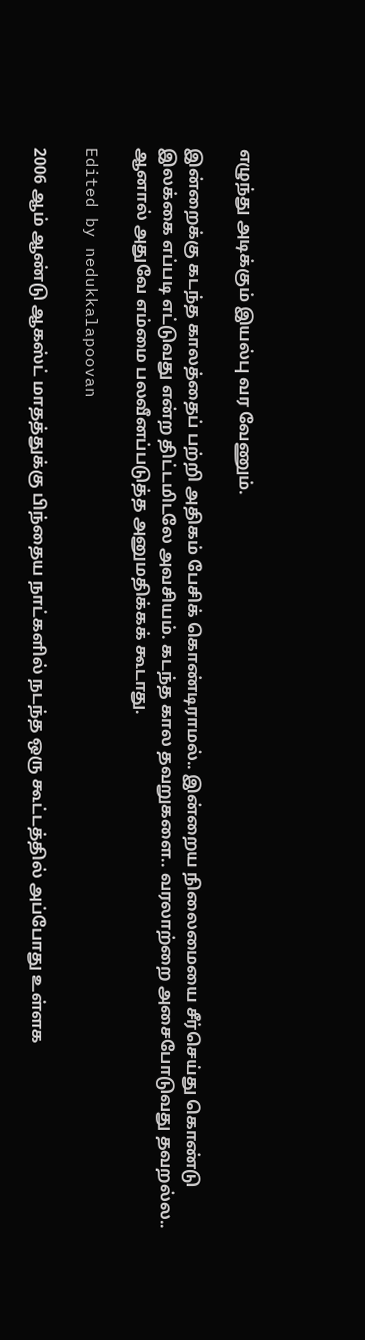எழுந்து அடிக்கும் இயல்பு வர வேணும்.

இன்றைக்கு கடந்த காலத்தைப் பற்றி அதிகம் பேசிக் கொண்டிராமல்.. இன்றைய நிலைமையை சீர்செய்து கொண்டு இலக்கை எப்படி எட்டுவது என்ற திட்டமிடலே அவசியம். கடந்த கால தவறுகளை.. வரலாற்றை அசைபோடுவது தவறல்ல.. ஆனால் அதுவே எம்மை பலவீனப்படுத்த அனுமதிக்கக் கூடாது.

Edited by nedukkalapoovan

2006 ஆம் ஆண்டு ஆகஸ்ட் மாதத்துக்கு பிந்தைய நாட்களில் நடந்த ஒரு கூட்டத்தில் அப்போது உள்ளக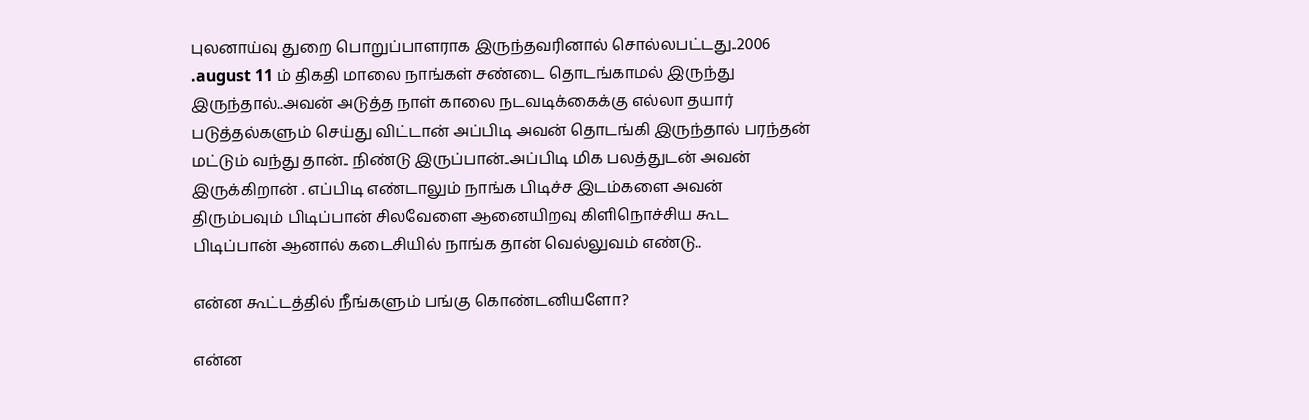புலனாய்வு துறை பொறுப்பாளராக இருந்தவரினால் சொல்லபட்டது..2006 .august 11 ம் திகதி மாலை நாங்கள் சண்டை தொடங்காமல் இருந்து இருந்தால்..அவன் அடுத்த நாள் காலை நடவடிக்கைக்கு எல்லா தயார் படுத்தல்களும் செய்து விட்டான் அப்பிடி அவன் தொடங்கி இருந்தால் பரந்தன் மட்டும் வந்து தான்.. நிண்டு இருப்பான்..அப்பிடி மிக பலத்துடன் அவன் இருக்கிறான் . எப்பிடி எண்டாலும் நாங்க பிடிச்ச இடம்களை அவன் திரும்பவும் பிடிப்பான் சிலவேளை ஆனையிறவு கிளிநொச்சிய கூட பிடிப்பான் ஆனால் கடைசியில் நாங்க தான் வெல்லுவம் எண்டு..

என்ன கூட்டத்தில் நீங்களும் பங்கு கொண்டனியளோ?

என்ன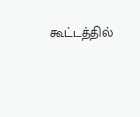கூட்டத்தில்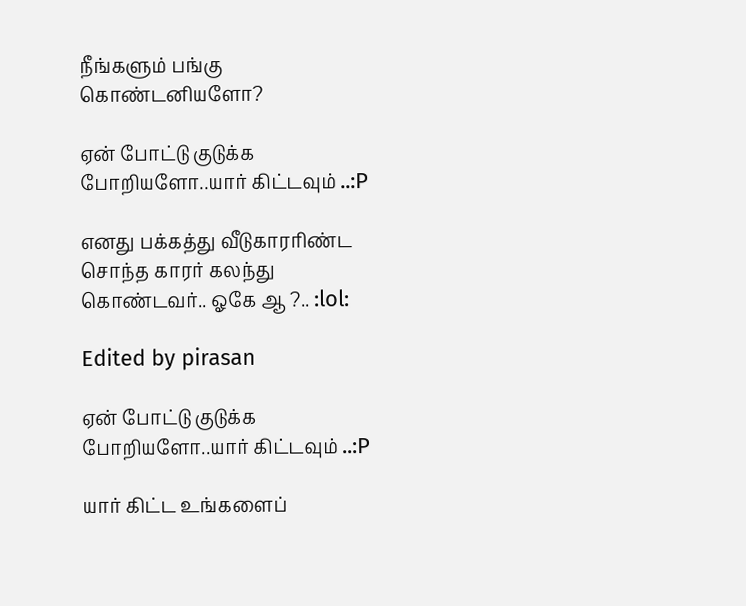நீங்களும் பங்கு கொண்டனியளோ?

ஏன் போட்டு குடுக்க போறியளோ..யார் கிட்டவும் ..:P

எனது பக்கத்து வீடுகாரரிண்ட சொந்த காரர் கலந்து கொண்டவர்.. ஓகே ஆ ?.. :lol:

Edited by pirasan

ஏன் போட்டு குடுக்க போறியளோ..யார் கிட்டவும் ..:P

யார் கிட்ட உங்களைப்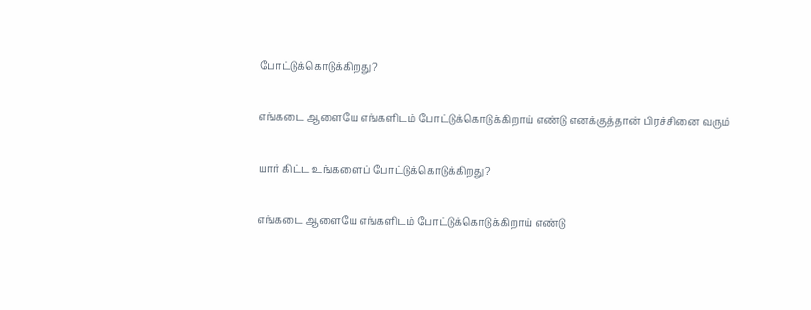போட்டுக்கொடுக்கிறது?

எங்கடை ஆளையே எங்களிடம் போட்டுக்கொடுக்கிறாய் எண்டு எனக்குத்தான் பிரச்சினை வரும்

யார் கிட்ட உங்களைப் போட்டுக்கொடுக்கிறது?

எங்கடை ஆளையே எங்களிடம் போட்டுக்கொடுக்கிறாய் எண்டு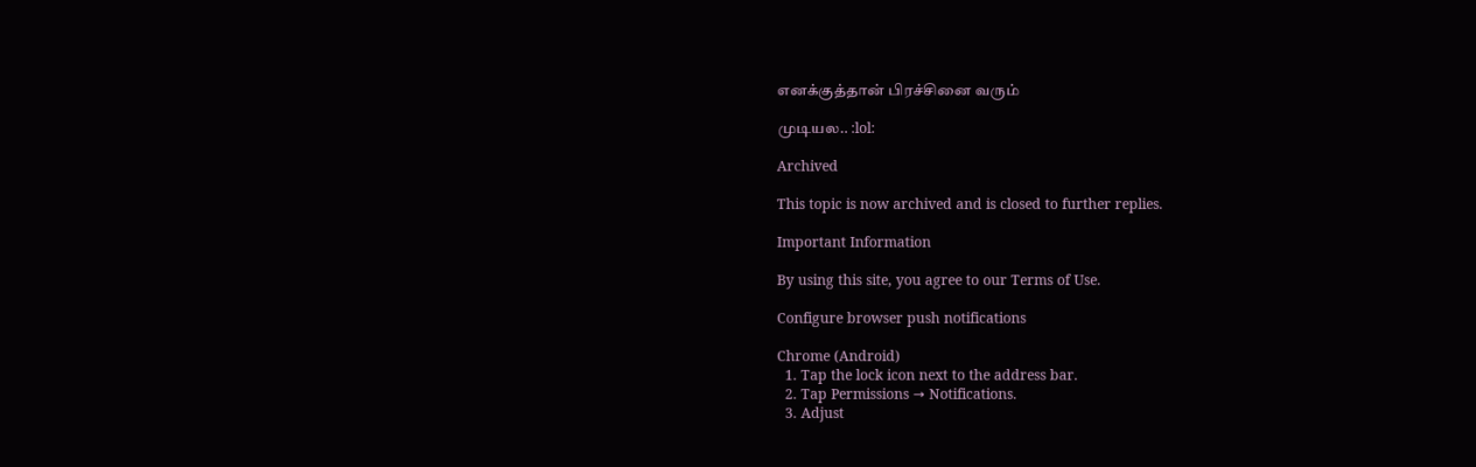எனக்குத்தான் பிரச்சினை வரும்

முடியல.. :lol:

Archived

This topic is now archived and is closed to further replies.

Important Information

By using this site, you agree to our Terms of Use.

Configure browser push notifications

Chrome (Android)
  1. Tap the lock icon next to the address bar.
  2. Tap Permissions → Notifications.
  3. Adjust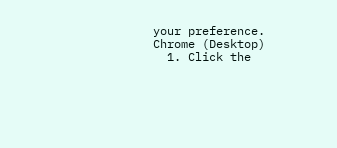your preference.
Chrome (Desktop)
  1. Click the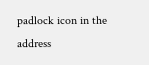padlock icon in the address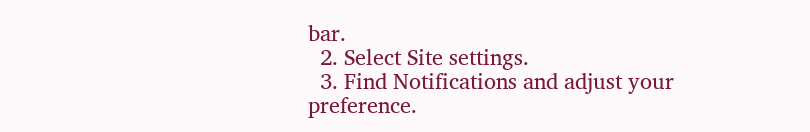bar.
  2. Select Site settings.
  3. Find Notifications and adjust your preference.